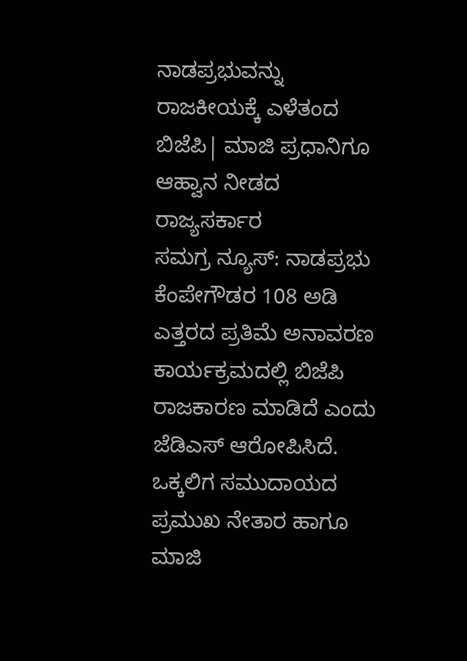ನಾಡಪ್ರಭುವನ್ನು ರಾಜಕೀಯಕ್ಕೆ ಎಳೆತಂದ ಬಿಜೆಪಿ| ಮಾಜಿ ಪ್ರಧಾನಿಗೂ ಆಹ್ವಾನ ನೀಡದ ರಾಜ್ಯಸರ್ಕಾರ
ಸಮಗ್ರ ನ್ಯೂಸ್: ನಾಡಪ್ರಭು ಕೆಂಪೇಗೌಡರ 108 ಅಡಿ ಎತ್ತರದ ಪ್ರತಿಮೆ ಅನಾವರಣ ಕಾರ್ಯಕ್ರಮದಲ್ಲಿ ಬಿಜೆಪಿ ರಾಜಕಾರಣ ಮಾಡಿದೆ ಎಂದು ಜೆಡಿಎಸ್ ಆರೋಪಿಸಿದೆ. ಒಕ್ಕಲಿಗ ಸಮುದಾಯದ ಪ್ರಮುಖ ನೇತಾರ ಹಾಗೂ ಮಾಜಿ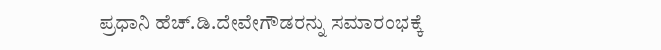ಪ್ರಧಾನಿ ಹೆಚ್.ಡಿ.ದೇವೇಗೌಡರನ್ನು ಸಮಾರಂಭಕ್ಕೆ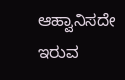ಆಹ್ವಾನಿಸದೇ ಇರುವ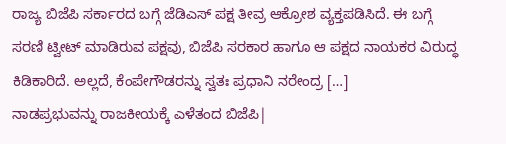ರಾಜ್ಯ ಬಿಜೆಪಿ ಸರ್ಕಾರದ ಬಗ್ಗೆ ಜೆಡಿಎಸ್ ಪಕ್ಷ ತೀವ್ರ ಆಕ್ರೋಶ ವ್ಯಕ್ತಪಡಿಸಿದೆ. ಈ ಬಗ್ಗೆ ಸರಣಿ ಟ್ವೀಟ್ ಮಾಡಿರುವ ಪಕ್ಷವು, ಬಿಜೆಪಿ ಸರಕಾರ ಹಾಗೂ ಆ ಪಕ್ಷದ ನಾಯಕರ ವಿರುದ್ಧ ಕಿಡಿಕಾರಿದೆ. ಅಲ್ಲದೆ, ಕೆಂಪೇಗೌಡರನ್ನು ಸ್ವತಃ ಪ್ರಧಾನಿ ನರೇಂದ್ರ […]
ನಾಡಪ್ರಭುವನ್ನು ರಾಜಕೀಯಕ್ಕೆ ಎಳೆತಂದ ಬಿಜೆಪಿ|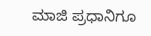ಮಾಜಿ ಪ್ರಧಾನಿಗೂ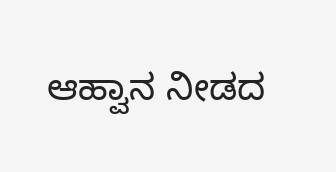ಆಹ್ವಾನ ನೀಡದ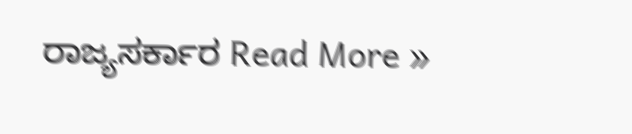ರಾಜ್ಯಸರ್ಕಾರ Read More »